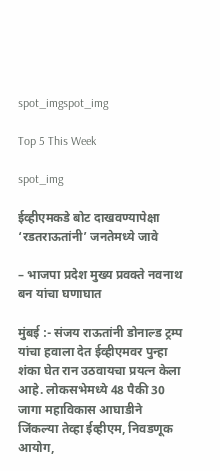spot_imgspot_img

Top 5 This Week

spot_img

ईव्हीएमकडे बोट दाखवण्यापेक्षा ‘रडतराऊतांनी’ जनतेमध्ये जावे

– भाजपा प्रदेश मुख्य प्रवक्ते नवनाथ बन यांचा घणाघात

मुंबई :- संजय राऊतांनी डोनाल्ड ट्रम्प यांचा हवाला देत ईव्हीएमवर पुन्हा शंका घेत रान उठवायचा प्रयत्न केला आहे. लोकसभेमध्ये 48 पैकी 30 जागा महाविकास आघाडीने जिंकल्या तेव्हा ईव्हीएम, निवडणूक आयोग,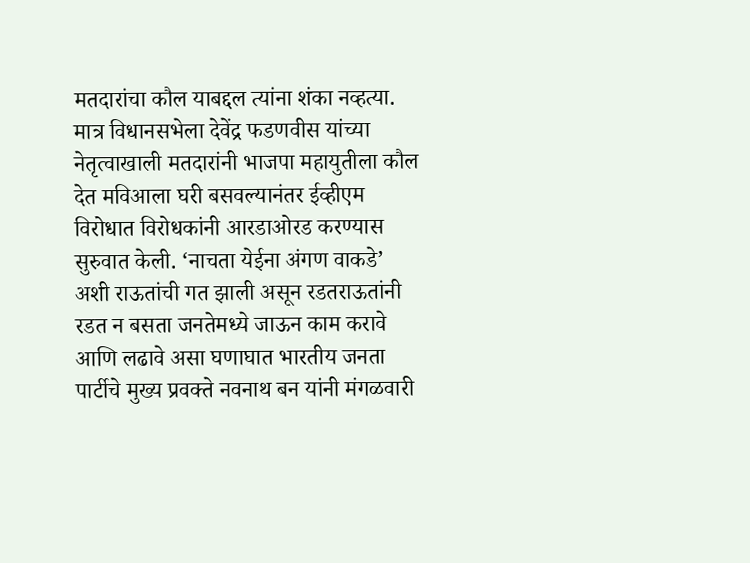मतदारांचा कौल याबद्दल त्यांना शंका नव्हत्या. मात्र विधानसभेला देवेंद्र फडणवीस यांच्या नेतृत्वाखाली मतदारांनी भाजपा महायुतीला कौल देत मविआला घरी बसवल्यानंतर ईव्हीएम विरोधात विरोधकांनी आरडाओरड करण्यास सुरुवात केली. ‘नाचता येईना अंगण वाकडे’ अशी राऊतांची गत झाली असून रडतराऊतांनी रडत न बसता जनतेमध्ये जाऊन काम करावे आणि लढावे असा घणाघात भारतीय जनता पार्टीचे मुख्य प्रवक्ते नवनाथ बन यांनी मंगळवारी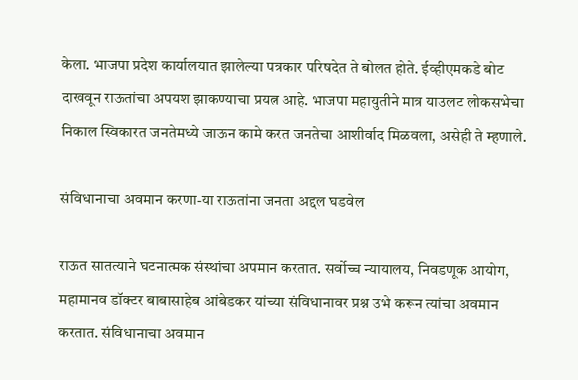केला. भाजपा प्रदेश कार्यालयात झालेल्या पत्रकार परिषदेत ते बोलत होते. ईव्हीएमकडे बोट दाखवून राऊतांचा अपयश झाकण्याचा प्रयत्न आहे. भाजपा महायुतीने मात्र याउलट लोकसभेचा निकाल स्विकारत जनतेमध्ये जाऊन कामे करत जनतेचा आशीर्वाद मिळवला, असेही ते म्हणाले.

संविधानाचा अवमान करणा-या राऊतांना जनता अद्दल घडवेल

राऊत सातत्याने घटनात्मक संस्थांचा अपमान करतात. सर्वोच्च न्यायालय, निवडणूक आयोग, महामानव डॉक्टर बाबासाहेब आंबेडकर यांच्या संविधानावर प्रश्न उभे करून त्यांचा अवमान करतात. संविधानाचा अवमान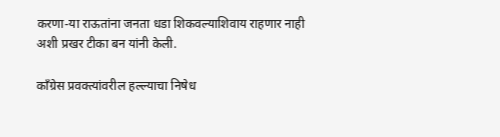करणा-या राऊतांना जनता धडा शिकवल्याशिवाय राहणार नाही अशी प्रखर टीका बन यांनी केली.

काँग्रेस प्रवक्त्यांवरील हल्ल्याचा निषेध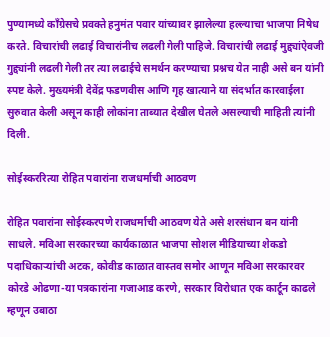पुण्यामध्ये काँग्रेसचे प्रवक्ते हनुमंत पवार यांच्यावर झालेल्या हल्ल्याचा भाजपा निषेध करते. विचारांची लढाई विचारांनीच लढली गेली पाहिजे. विचारांची लढाई मुद्द्यांऐवजी गुद्द्यांनी लढली गेली तर त्या लढाईचे समर्थन करण्याचा प्रश्नच येत नाही असे बन यांनी स्पष्ट केले. मुख्यमंत्री देवेंद्र फडणवीस आणि गृह खात्याने या संदर्भात कारवाईला सुरुवात केली असून काही लोकांना ताब्यात देखील घेतले असल्याची माहिती त्यांनी दिली.

सोईस्कररित्या रोहित पवारांना राजधर्माची आठवण

रोहित पवारांना सोईस्करपणे राजधर्माची आठवण येते असे शरसंधान बन यांनी साधले. मविआ सरकारच्या कार्यकाळात भाजपा सोशल मीडियाच्या शेकडो पदाधिकाऱ्यांची अटक, कोवीड काळात वास्तव समोर आणून मविआ सरकारवर कोरडे ओढणा-या पत्रकारांना गजाआड करणे, सरकार विरोधात एक कार्टून काढले म्हणून उबाठा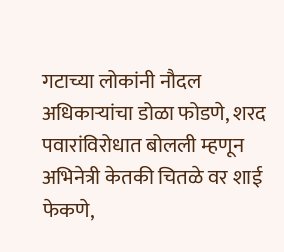गटाच्या लोकांनी नौदल अधिकाऱ्यांचा डोळा फोडणे, शरद पवारांविरोधात बोलली म्हणून अभिनेत्री केतकी चितळे वर शाई फेकणे,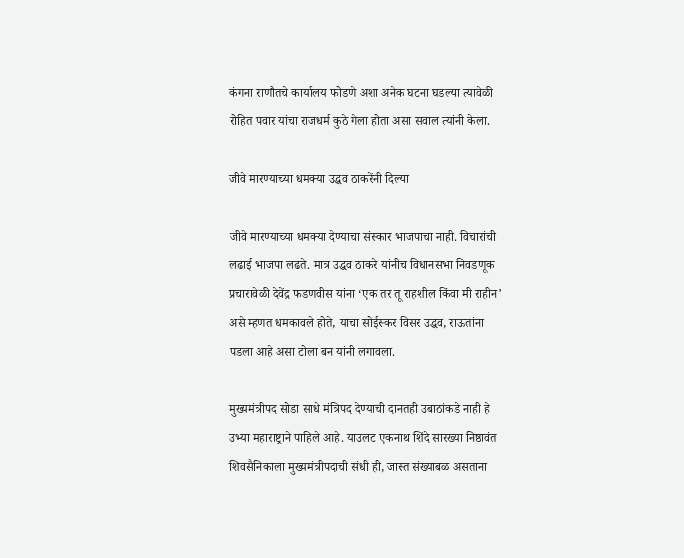कंगना राणौतचे कार्यालय फोडणे अशा अनेक घटना घडल्या त्यावेळी रोहित पवार यांचा राजधर्म कुठे गेला होता असा सवाल त्यांनी केला.

जीवे मारण्याच्या धमक्या उद्धव ठाकरेंनी दिल्या

जीवे मारण्याच्या धमक्या देण्याचा संस्कार भाजपाचा नाही. विचारांची लढाई भाजपा लढते. मात्र उद्धव ठाकरे यांनीच विधानसभा निवडणूक प्रचारावेळी देवेंद्र फडणवीस यांना ‘एक तर तू राहशील किंवा मी राहीन’ असे म्हणत धमकावले होते, याचा सोईस्कर विसर उद्धव, राऊतांना पडला आहे असा टोला बन यांनी लगावला.

मुख्यमंत्रीपद सोडा साधे मंत्रिपद देण्याची दानतही उबाठांकडे नाही हे उभ्या महाराष्ट्राने पाहिले आहे. याउलट एकनाथ शिंदे सारख्या निष्ठावंत शिवसैनिकाला मुख्यमंत्रीपदाची संधी ही, जास्त संख्याबळ असताना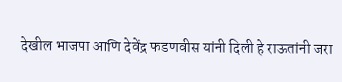देखील भाजपा आणि देवेंद्र फडणवीस यांनी दिली हे राऊतांनी जरा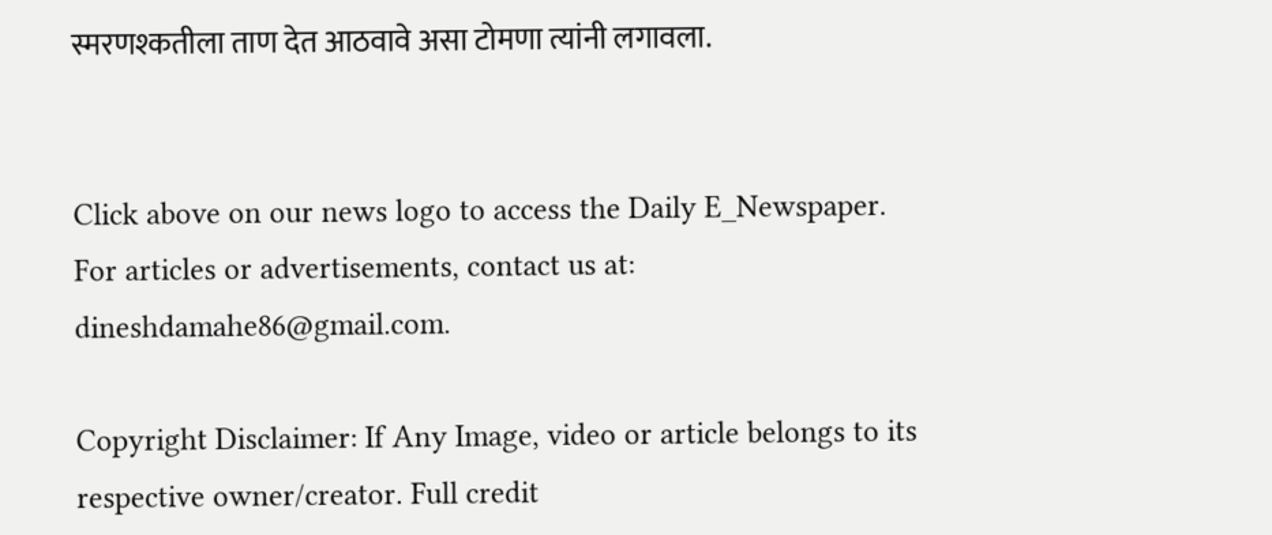स्मरणश्कतीला ताण देत आठवावे असा टोमणा त्यांनी लगावला.


Click above on our news logo to access the Daily E_Newspaper.
For articles or advertisements, contact us at: dineshdamahe86@gmail.com.

Copyright Disclaimer: If Any Image, video or article belongs to its respective owner/creator. Full credit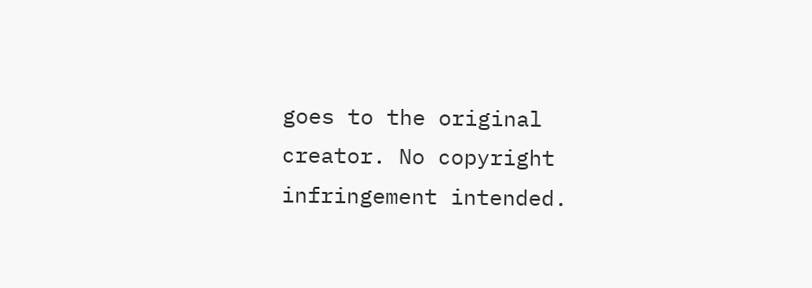goes to the original creator. No copyright infringement intended.